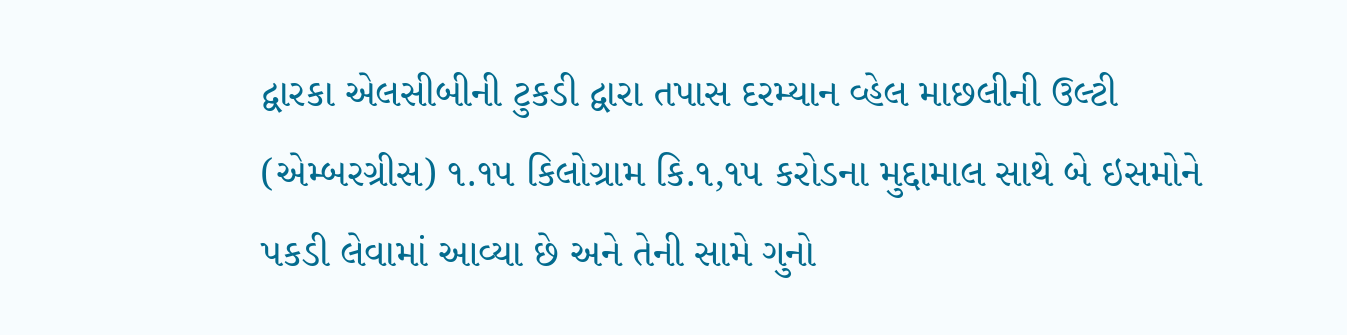દ્વારકા એલસીબીની ટુકડી દ્વારા તપાસ દરમ્યાન વ્હેલ માછલીની ઉલ્ટી (એમ્બરગ્રીસ) ૧.૧૫ કિલોગ્રામ કિ.૧,૧૫ કરોડના મુદ્દામાલ સાથે બે ઇસમોને પકડી લેવામાં આવ્યા છે અને તેની સામે ગુનો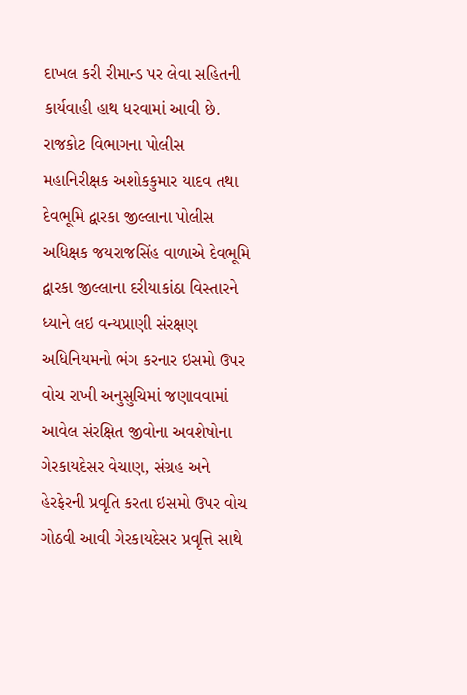દાખલ કરી રીમાન્ડ પર લેવા સહિતની કાર્યવાહી હાથ ધરવામાં આવી છે.
રાજકોટ વિભાગના પોલીસ મહાનિરીક્ષક અશોકકુમાર યાદવ તથા દેવભૂમિ દ્વારકા જીલ્લાના પોલીસ અધિક્ષક જયરાજસિંહ વાળાએ દેવભૂમિ દ્વારકા જીલ્લાના દરીયાકાંઠા વિસ્તારને ધ્યાને લઇ વન્યપ્રાણી સંરક્ષણ અધિનિયમનો ભંગ કરનાર ઇસમો ઉપર વોચ રાખી અનુસુચિમાં જણાવવામાં આવેલ સંરક્ષિત જીવોના અવશેષોના ગેરકાયદેસર વેચાણ, સંગ્રહ અને હેરફેરની પ્રવૃતિ કરતા ઇસમો ઉપર વોચ ગોઠવી આવી ગેરકાયદેસર પ્રવૃત્તિ સાથે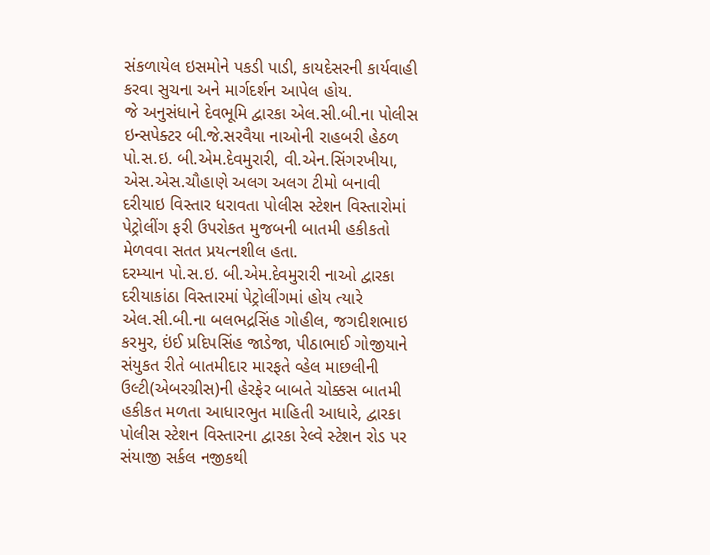સંકળાયેલ ઇસમોને પકડી પાડી, કાયદેસરની કાર્યવાહી કરવા સુચના અને માર્ગદર્શન આપેલ હોય.
જે અનુસંધાને દેવભૂમિ દ્વારકા એલ.સી.બી.ના પોલીસ ઇન્સપેક્ટર બી.જે.સરવૈયા નાઓની રાહબરી હેઠળ પો.સ.ઇ. બી.એમ.દેવમુરારી, વી.એન.સિંગરખીયા, એસ.એસ.ચૌહાણે અલગ અલગ ટીમો બનાવી દરીયાઇ વિસ્તાર ધરાવતા પોલીસ સ્ટેશન વિસ્તારોમાં પેટ્રોલીંગ ફરી ઉપરોકત મુજબની બાતમી હકીકતો મેળવવા સતત પ્રયત્નશીલ હતા.
દરમ્યાન પો.સ.ઇ. બી.એમ.દેવમુરારી નાઓ દ્વારકા દરીયાકાંઠા વિસ્તારમાં પેટ્રોલીંગમાં હોય ત્યારે એલ.સી.બી.ના બલભદ્રસિંહ ગોહીલ, જગદીશભાઇ કરમુર, ઇંઈ પ્રદિપસિંહ જાડેજા, પીઠાભાઈ ગોજીયાને સંયુકત રીતે બાતમીદાર મારફતે વ્હેલ માછલીની ઉલ્ટી(એબરગ્રીસ)ની હેરફેર બાબતે ચોક્કસ બાતમી હકીકત મળતા આધારભુત માહિતી આધારે, દ્વારકા પોલીસ સ્ટેશન વિસ્તારના દ્વારકા રેલ્વે સ્ટેશન રોડ પર સંયાજી સર્કલ નજીકથી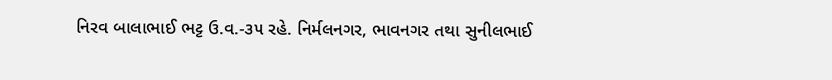નિરવ બાલાભાઈ ભટ્ટ ઉ.વ.-૩૫ રહે. નિર્મલનગર, ભાવનગર તથા સુનીલભાઈ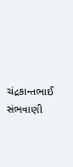ચંદ્રકાન્તભાઈ સંભવાણી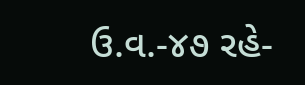ઉ.વ.-૪૭ રહે-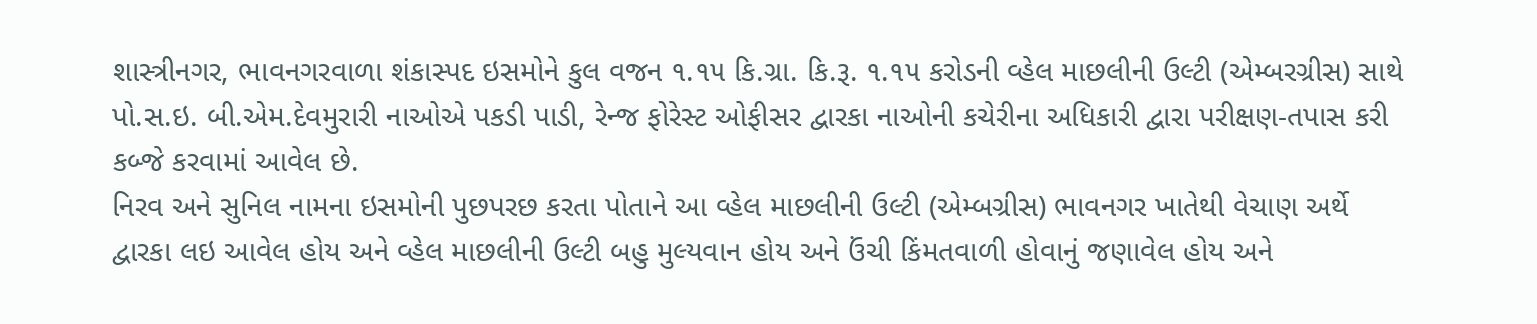શાસ્ત્રીનગર, ભાવનગરવાળા શંકાસ્પદ ઇસમોને કુલ વજન ૧.૧૫ કિ.ગ્રા. કિ.રૂ. ૧.૧૫ કરોડની વ્હેલ માછલીની ઉલ્ટી (એમ્બરગ્રીસ) સાથે પો.સ.ઇ. બી.એમ.દેવમુરારી નાઓએ પકડી પાડી, રેન્જ ફોરેસ્ટ ઓફીસર દ્વારકા નાઓની કચેરીના અધિકારી દ્વારા પરીક્ષણ-તપાસ કરી કબ્જે કરવામાં આવેલ છે.
નિરવ અને સુનિલ નામના ઇસમોની પુછપરછ કરતા પોતાને આ વ્હેલ માછલીની ઉલ્ટી (એમ્બગ્રીસ) ભાવનગર ખાતેથી વેચાણ અર્થે દ્વારકા લઇ આવેલ હોય અને વ્હેલ માછલીની ઉલ્ટી બહુ મુલ્યવાન હોય અને ઉંચી કિંમતવાળી હોવાનું જણાવેલ હોય અને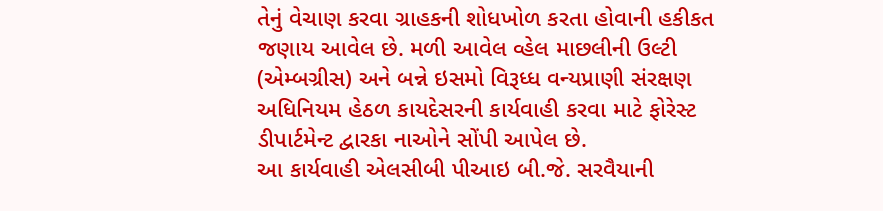તેનું વેચાણ કરવા ગ્રાહકની શોધખોળ કરતા હોવાની હકીકત જણાય આવેલ છે. મળી આવેલ વ્હેલ માછલીની ઉલ્ટી (એમ્બગ્રીસ) અને બન્ને ઇસમો વિરૂધ્ધ વન્યપ્રાણી સંરક્ષણ અધિનિયમ હેઠળ કાયદેસરની કાર્યવાહી કરવા માટે ફોરેસ્ટ ડીપાર્ટમેન્ટ દ્વારકા નાઓને સોંપી આપેલ છે.
આ કાર્યવાહી એલસીબી પીઆઇ બી.જે. સરવૈયાની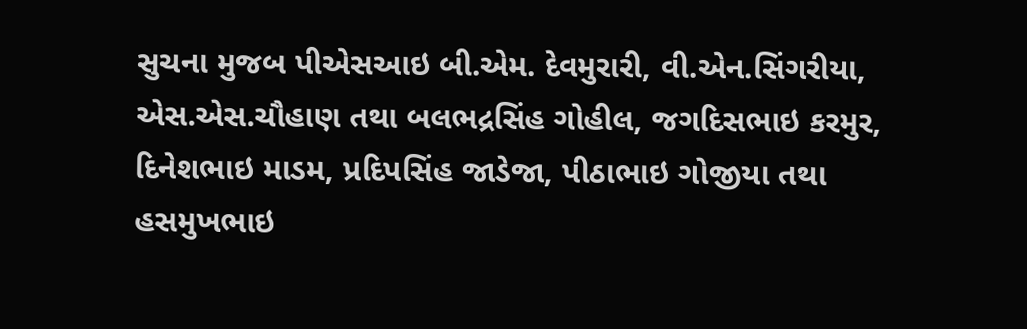સુચના મુજબ પીએસઆઇ બી.એમ. દેવમુરારી, વી.એન.સિંગરીયા, એસ.એસ.ચૌહાણ તથા બલભદ્રસિંહ ગોહીલ, જગદિસભાઇ કરમુર, દિનેશભાઇ માડમ, પ્રદિપસિંહ જાડેજા, પીઠાભાઇ ગોજીયા તથા હસમુખભાઇ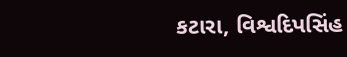કટારા, વિશ્વદિપસિંહ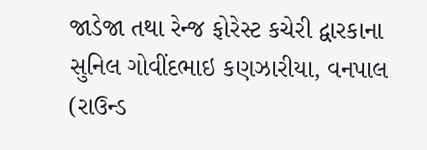જાડેજા તથા રેન્જ ફોરેસ્ટ કચેરી દ્વારકાના સુનિલ ગોવીંદભાઇ કણઝારીયા, વનપાલ (રાઉન્ડ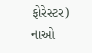ફોરેસ્ટર) નાઓ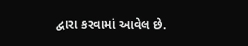દ્વારા કરવામાં આવેલ છે.